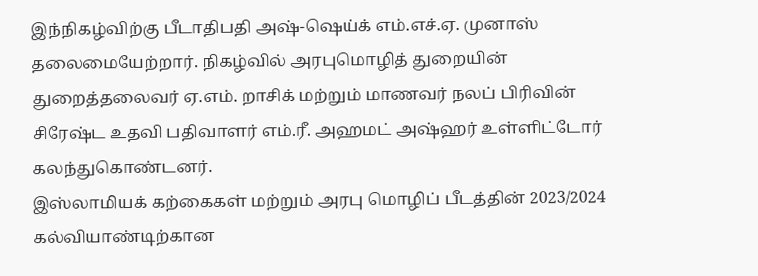இந்நிகழ்விற்கு பீடாதிபதி அஷ்-ஷெய்க் எம்.எச்.ஏ. முனாஸ் தலைமையேற்றார். நிகழ்வில் அரபுமொழித் துறையின் துறைத்தலைவர் ஏ.எம். றாசிக் மற்றும் மாணவர் நலப் பிரிவின் சிரேஷ்ட உதவி பதிவாளர் எம்.ரீ. அஹமட் அஷ்ஹர் உள்ளிட்டோர் கலந்துகொண்டனர்.
இஸ்லாமியக் கற்கைகள் மற்றும் அரபு மொழிப் பீடத்தின் 2023/2024 கல்வியாண்டிற்கான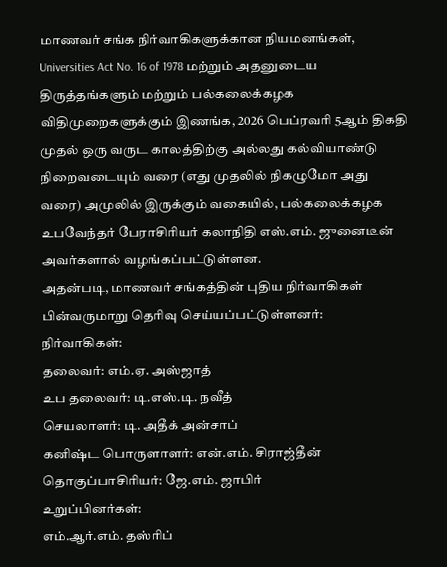மாணவர் சங்க நிர்வாகிகளுக்கான நியமனங்கள், Universities Act No. 16 of 1978 மற்றும் அதனுடைய திருத்தங்களும் மற்றும் பல்கலைக்கழக விதிமுறைகளுக்கும் இணங்க, 2026 பெப்ரவரி 5ஆம் திகதி முதல் ஒரு வருட காலத்திற்கு அல்லது கல்வியாண்டு நிறைவடையும் வரை (எது முதலில் நிகழுமோ அது வரை) அமுலில் இருக்கும் வகையில், பல்கலைக்கழக உபவேந்தர் பேராசிரியர் கலாநிதி எஸ்.எம். ஜுனைடீன் அவர்களால் வழங்கப்பட்டுள்ளன.
அதன்படி, மாணவர் சங்கத்தின் புதிய நிர்வாகிகள் பின்வருமாறு தெரிவு செய்யப்பட்டுள்ளனர்:
நிர்வாகிகள்:
தலைவர்: எம்.ஏ. அஸ்ஜாத்
உப தலைவர்: டி.எஸ்.டி. நவீத்
செயலாளர்: டி. அதீக் அன்சாப்
கனிஷ்ட பொருளாளர்: என்.எம். சிராஜ்தீன்
தொகுப்பாசிரியர்: ஜே.எம். ஜாபிர்
உறுப்பினர்கள்:
எம்.ஆர்.எம். தஸ்ரிப்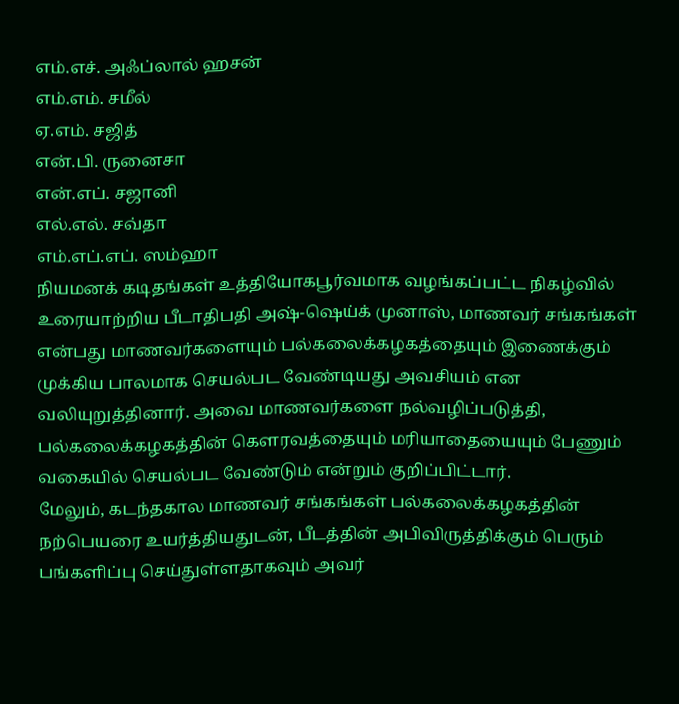எம்.எச். அஃப்லால் ஹசன்
எம்.எம். சமீல்
ஏ.எம். சஜித்
என்.பி. ருனைசா
என்.எப். சஜானி
எல்.எல். சவ்தா
எம்.எப்.எப். ஸம்ஹா
நியமனக் கடிதங்கள் உத்தியோகபூர்வமாக வழங்கப்பட்ட நிகழ்வில் உரையாற்றிய பீடாதிபதி அஷ்-ஷெய்க் முனாஸ், மாணவர் சங்கங்கள் என்பது மாணவர்களையும் பல்கலைக்கழகத்தையும் இணைக்கும் முக்கிய பாலமாக செயல்பட வேண்டியது அவசியம் என வலியுறுத்தினார். அவை மாணவர்களை நல்வழிப்படுத்தி, பல்கலைக்கழகத்தின் கௌரவத்தையும் மரியாதையையும் பேணும் வகையில் செயல்பட வேண்டும் என்றும் குறிப்பிட்டார்.
மேலும், கடந்தகால மாணவர் சங்கங்கள் பல்கலைக்கழகத்தின் நற்பெயரை உயர்த்தியதுடன், பீடத்தின் அபிவிருத்திக்கும் பெரும் பங்களிப்பு செய்துள்ளதாகவும் அவர்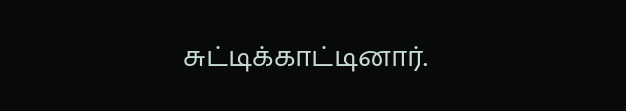சுட்டிக்காட்டினார்.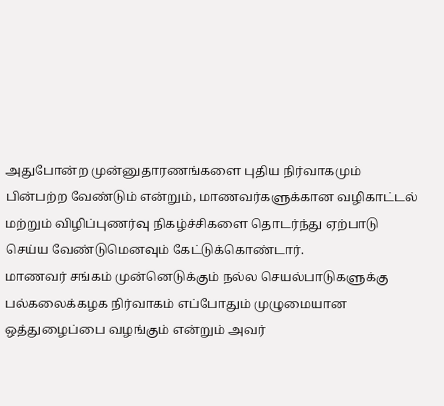அதுபோன்ற முன்னுதாரணங்களை புதிய நிர்வாகமும் பின்பற்ற வேண்டும் என்றும், மாணவர்களுக்கான வழிகாட்டல் மற்றும் விழிப்புணர்வு நிகழ்ச்சிகளை தொடர்ந்து ஏற்பாடு செய்ய வேண்டுமெனவும் கேட்டுக்கொண்டார்.
மாணவர் சங்கம் முன்னெடுக்கும் நல்ல செயல்பாடுகளுக்கு பல்கலைக்கழக நிர்வாகம் எப்போதும் முழுமையான ஒத்துழைப்பை வழங்கும் என்றும் அவர்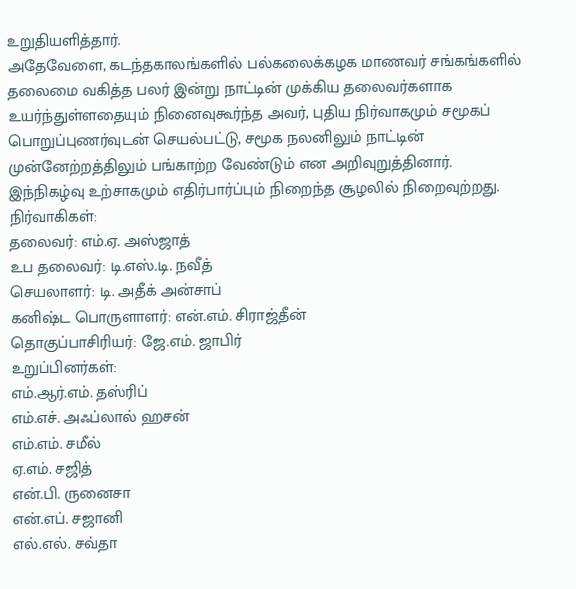உறுதியளித்தார்.
அதேவேளை, கடந்தகாலங்களில் பல்கலைக்கழக மாணவர் சங்கங்களில் தலைமை வகித்த பலர் இன்று நாட்டின் முக்கிய தலைவர்களாக உயர்ந்துள்ளதையும் நினைவுகூர்ந்த அவர், புதிய நிர்வாகமும் சமூகப் பொறுப்புணர்வுடன் செயல்பட்டு, சமூக நலனிலும் நாட்டின் முன்னேற்றத்திலும் பங்காற்ற வேண்டும் என அறிவுறுத்தினார்.
இந்நிகழ்வு உற்சாகமும் எதிர்பார்ப்பும் நிறைந்த சூழலில் நிறைவுற்றது.
நிர்வாகிகள்:
தலைவர்: எம்.ஏ. அஸ்ஜாத்
உப தலைவர்: டி.எஸ்.டி. நவீத்
செயலாளர்: டி. அதீக் அன்சாப்
கனிஷ்ட பொருளாளர்: என்.எம். சிராஜ்தீன்
தொகுப்பாசிரியர்: ஜே.எம். ஜாபிர்
உறுப்பினர்கள்:
எம்.ஆர்.எம். தஸ்ரிப்
எம்.எச். அஃப்லால் ஹசன்
எம்.எம். சமீல்
ஏ.எம். சஜித்
என்.பி. ருனைசா
என்.எப். சஜானி
எல்.எல். சவ்தா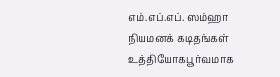எம்.எப்.எப். ஸம்ஹா
நியமனக் கடிதங்கள் உத்தியோகபூர்வமாக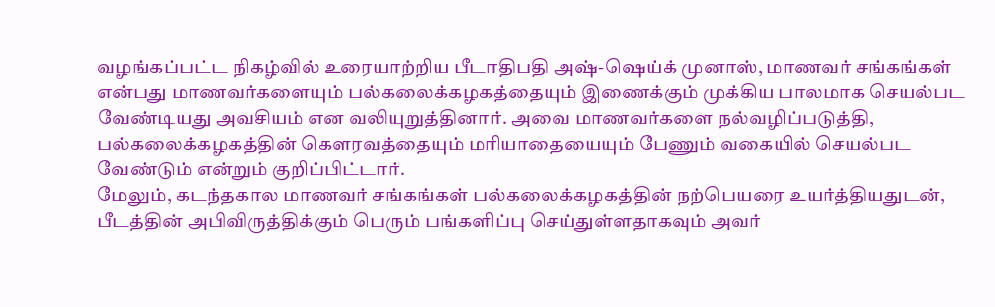வழங்கப்பட்ட நிகழ்வில் உரையாற்றிய பீடாதிபதி அஷ்-ஷெய்க் முனாஸ், மாணவர் சங்கங்கள் என்பது மாணவர்களையும் பல்கலைக்கழகத்தையும் இணைக்கும் முக்கிய பாலமாக செயல்பட வேண்டியது அவசியம் என வலியுறுத்தினார். அவை மாணவர்களை நல்வழிப்படுத்தி, பல்கலைக்கழகத்தின் கௌரவத்தையும் மரியாதையையும் பேணும் வகையில் செயல்பட வேண்டும் என்றும் குறிப்பிட்டார்.
மேலும், கடந்தகால மாணவர் சங்கங்கள் பல்கலைக்கழகத்தின் நற்பெயரை உயர்த்தியதுடன், பீடத்தின் அபிவிருத்திக்கும் பெரும் பங்களிப்பு செய்துள்ளதாகவும் அவர்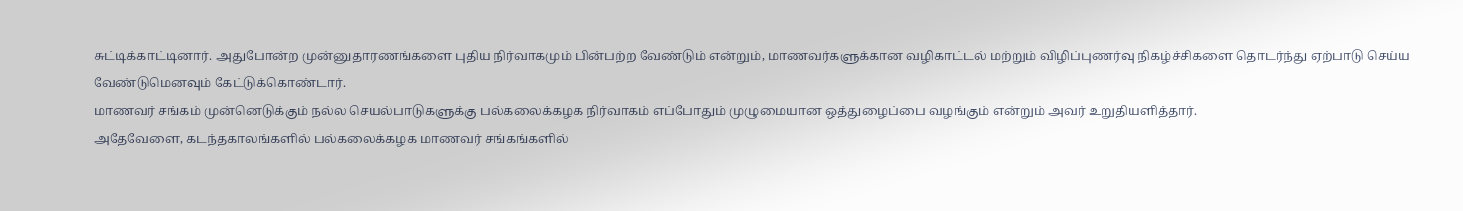சுட்டிக்காட்டினார். அதுபோன்ற முன்னுதாரணங்களை புதிய நிர்வாகமும் பின்பற்ற வேண்டும் என்றும், மாணவர்களுக்கான வழிகாட்டல் மற்றும் விழிப்புணர்வு நிகழ்ச்சிகளை தொடர்ந்து ஏற்பாடு செய்ய வேண்டுமெனவும் கேட்டுக்கொண்டார்.
மாணவர் சங்கம் முன்னெடுக்கும் நல்ல செயல்பாடுகளுக்கு பல்கலைக்கழக நிர்வாகம் எப்போதும் முழுமையான ஒத்துழைப்பை வழங்கும் என்றும் அவர் உறுதியளித்தார்.
அதேவேளை, கடந்தகாலங்களில் பல்கலைக்கழக மாணவர் சங்கங்களில்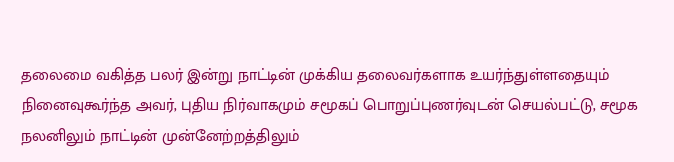தலைமை வகித்த பலர் இன்று நாட்டின் முக்கிய தலைவர்களாக உயர்ந்துள்ளதையும் நினைவுகூர்ந்த அவர், புதிய நிர்வாகமும் சமூகப் பொறுப்புணர்வுடன் செயல்பட்டு, சமூக நலனிலும் நாட்டின் முன்னேற்றத்திலும்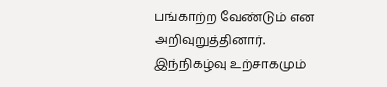பங்காற்ற வேண்டும் என அறிவுறுத்தினார்.
இந்நிகழ்வு உற்சாகமும்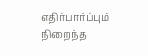எதிர்பார்ப்பும் நிறைந்த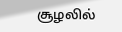சூழலில்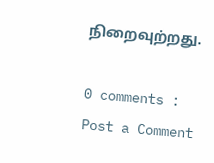நிறைவுற்றது.

0 comments :
Post a Comment